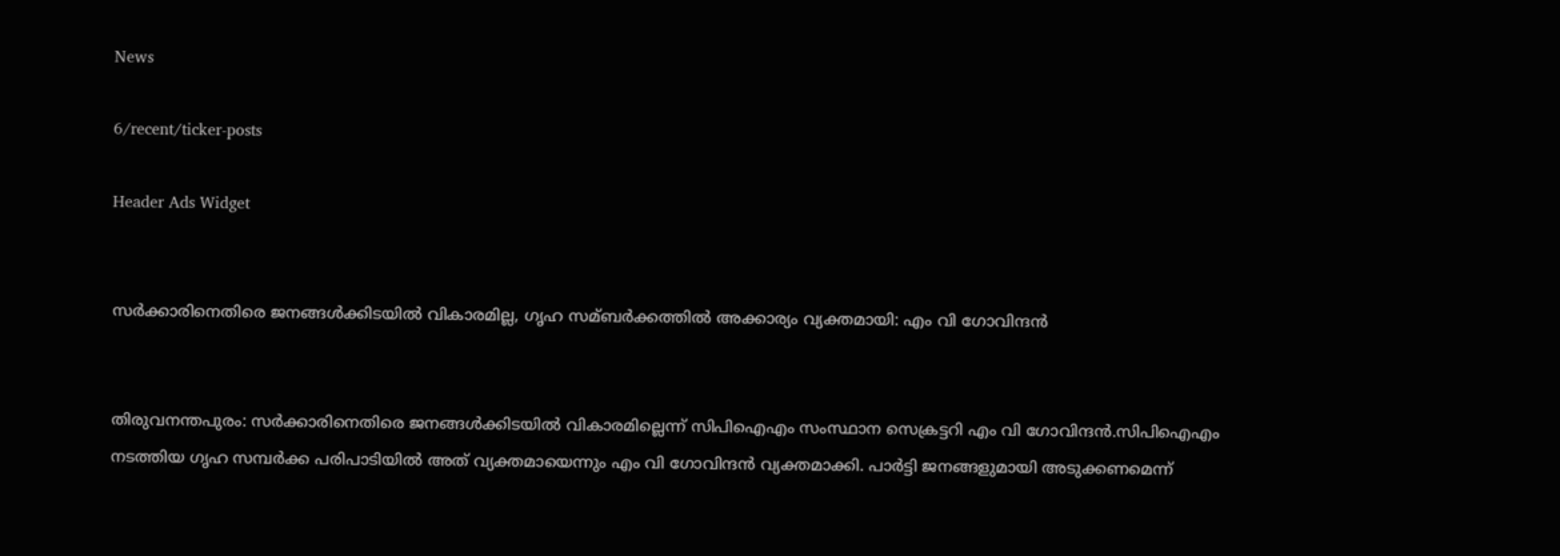News

6/recent/ticker-posts

Header Ads Widget


സര്‍ക്കാരിനെതിരെ ജനങ്ങള്‍ക്കിടയില്‍ വികാരമില്ല, ഗൃഹ സമ്ബര്‍ക്കത്തില്‍ അക്കാര്യം വ്യക്തമായി: എം വി ഗോവിന്ദൻ


തിരുവനന്തപുരം: സർക്കാരിനെതിരെ ജനങ്ങള്‍ക്കിടയില്‍ വികാരമില്ലെന്ന് സിപിഐഎം സംസ്ഥാന സെക്രട്ടറി എം വി ഗോവിന്ദൻ.സിപിഐഎം നടത്തിയ ഗൃഹ സമ്പർക്ക പരിപാടിയില്‍ അത് വ്യക്തമായെന്നും എം വി ഗോവിന്ദൻ വ്യക്തമാക്കി. പാർട്ടി ജനങ്ങളുമായി അടുക്കണമെന്ന്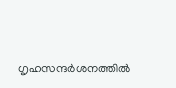ഗൃഹസന്ദർശനത്തില്‍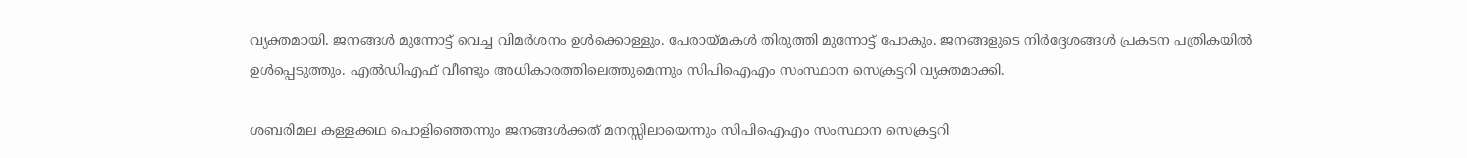വ്യക്തമായി. ജനങ്ങള്‍ മുന്നോട്ട് വെച്ച വിമർശനം ഉള്‍ക്കൊള്ളും. പേരായ്മകള്‍ തിരുത്തി മുന്നോട്ട് പോകും. ജനങ്ങളുടെ നിർദ്ദേശങ്ങള്‍ പ്രകടന പത്രികയില്‍ ഉള്‍പ്പെടുത്തും. എല്‍ഡിഎഫ് വീണ്ടും അധികാരത്തിലെത്തുമെന്നും സിപിഐഎം സംസ്ഥാന സെക്രട്ടറി വ്യക്തമാക്കി.

ശബരിമല കള്ളക്കഥ പൊളിഞ്ഞെന്നും ജനങ്ങള്‍ക്കത് മനസ്സിലായെന്നും സിപിഐഎം സംസ്ഥാന സെക്രട്ടറി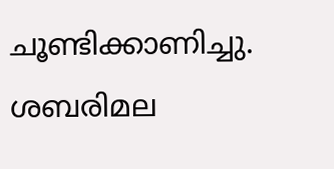ചൂണ്ടിക്കാണിച്ചു. ശബരിമല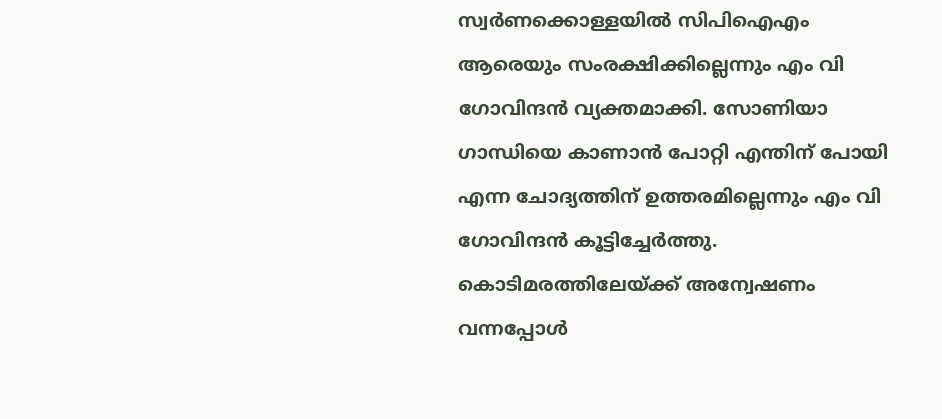സ്വർണക്കൊള്ളയില്‍ സിപിഐഎം ആരെയും സംരക്ഷിക്കില്ലെന്നും എം വി ഗോവിന്ദൻ വ്യക്തമാക്കി. സോണിയാ ഗാന്ധിയെ കാണാൻ പോറ്റി എന്തിന് പോയി എന്ന ചോദ്യത്തിന് ഉത്തരമില്ലെന്നും എം വി ഗോവിന്ദൻ കൂട്ടിച്ചേർത്തു. കൊടിമരത്തിലേയ്ക്ക് അന്വേഷണം വന്നപ്പോള്‍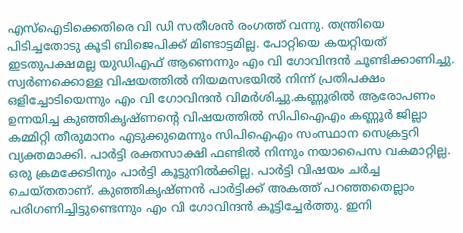എസ്‌ഐടിക്കെതിരെ വി ഡി സതീശൻ രംഗത്ത് വന്നു. തന്ത്രിയെ പിടിച്ചതോടു കൂടി ബിജെപിക്ക് മിണ്ടാട്ടമില്ല. പോറ്റിയെ കയറ്റിയത് ഇടതുപക്ഷമല്ല യുഡിഎഫ് ആണെന്നും എം വി ഗോവിന്ദൻ ചൂണ്ടിക്കാണിച്ചു. സ്വർണക്കൊള്ള വിഷയത്തില്‍ നിയമസഭയില്‍ നിന്ന് പ്രതിപക്ഷം ഒളിച്ചോടിയെന്നും എം വി ഗോവിന്ദൻ വിമർശിച്ചു.കണ്ണൂരില്‍ ആരോപണം ഉന്നയിച്ച കുഞ്ഞികൃഷ്ണൻ്റെ വിഷയത്തില്‍ സിപിഐഎം കണ്ണൂർ ജില്ലാ കമ്മിറ്റി തീരുമാനം എടുക്കുമെന്നും സിപിഐഎം സംസ്ഥാന സെക്രട്ടറി വ്യക്തമാക്കി. പാർട്ടി രക്തസാക്ഷി ഫണ്ടില്‍ നിന്നും നയാപൈസ വകമാറ്റില്ല. ഒരു ക്രമക്കേടിനും പാർട്ടി കൂട്ടുനില്‍ക്കില്ല. പാർട്ടി വിഷയം ചർച്ച ചെയ്തതാണ്. കുഞ്ഞികൃഷ്ണൻ പാർട്ടിക്ക് അകത്ത് പറഞ്ഞതെല്ലാം പരിഗണിച്ചിട്ടുണ്ടെന്നും എം വി ഗോവിന്ദൻ കൂട്ടിച്ചേർത്തു. ഇനി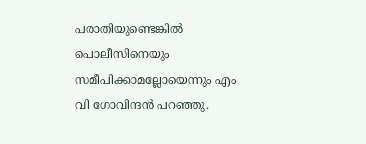പരാതിയുണ്ടെങ്കില്‍ പൊലീസിനെയും സമീപിക്കാമല്ലോയെന്നും എം വി ഗോവിന്ദൻ പറഞ്ഞു.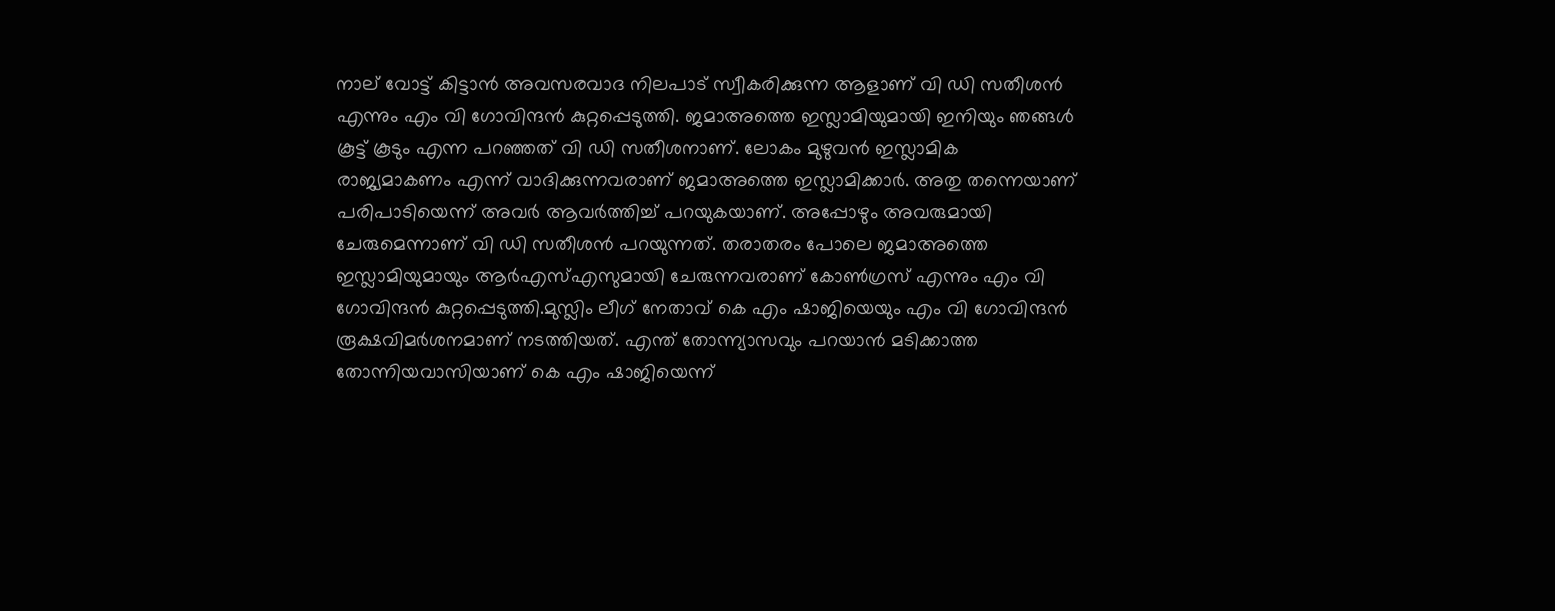നാല് വോട്ട് കിട്ടാൻ അവസരവാദ നിലപാട് സ്വീകരിക്കുന്ന ആളാണ് വി ഡി സതീശൻ എന്നും എം വി ഗോവിന്ദൻ കുറ്റപ്പെടുത്തി. ജമാഅത്തെ ഇസ്ലാമിയുമായി ഇനിയും ഞങ്ങള്‍ കൂട്ട് കൂടും എന്ന പറഞ്ഞത് വി ഡി സതീശനാണ്. ലോകം മുഴുവൻ ഇസ്ലാമിക രാജ്യമാകണം എന്ന് വാദിക്കുന്നവരാണ് ജമാഅത്തെ ഇസ്ലാമിക്കാർ. അതു തന്നെയാണ് പരിപാടിയെന്ന് അവർ ആവർത്തിച്ച്‌ പറയുകയാണ്. അപ്പോഴും അവരുമായി ചേരുമെന്നാണ് വി ഡി സതീശൻ പറയുന്നത്. തരാതരം പോലെ ജമാഅത്തെ ഇസ്ലാമിയുമായും ആർഎസ്‌എസുമായി ചേരുന്നവരാണ് കോണ്‍ഗ്രസ് എന്നും എം വി ഗോവിന്ദൻ കുറ്റപ്പെടുത്തി.മുസ്ലിം ലീഗ് നേതാവ് കെ എം ഷാജിയെയും എം വി ഗോവിന്ദൻ രൂക്ഷവിമർശനമാണ് നടത്തിയത്. എന്ത് തോന്ന്യാസവും പറയാൻ മടിക്കാത്ത തോന്നിയവാസിയാണ് കെ എം ഷാജിയെന്ന്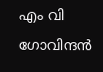എം വി ഗോവിന്ദൻ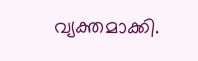വ്യക്തമാക്കി.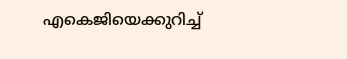എകെജിയെക്കുറിച്ച്‌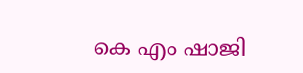കെ എം ഷാജി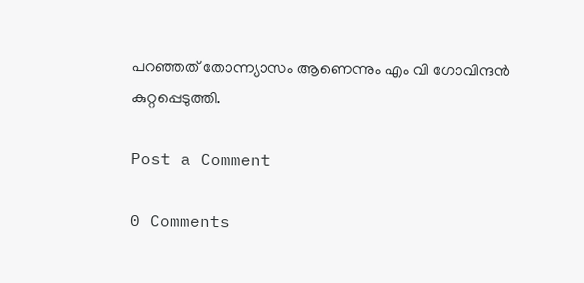പറഞ്ഞത് തോന്ന്യാസം ആണെന്നും എം വി ഗോവിന്ദൻ കുറ്റപ്പെടുത്തി.

Post a Comment

0 Comments